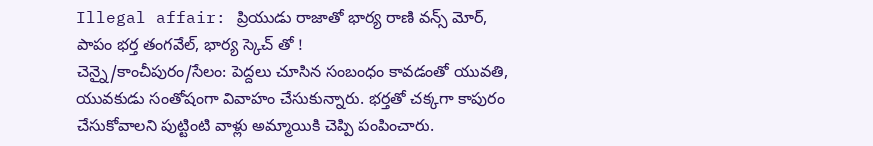Illegal affair: ప్రియుడు రాజాతో భార్య రాణి వన్స్ మోర్, పాపం భర్త తంగవేల్, భార్య స్కెచ్ తో !
చెన్నై/కాంచీపురం/సేలం: పెద్దలు చూసిన సంబంధం కావడంతో యువతి, యువకుడు సంతోషంగా వివాహం చేసుకున్నారు. భర్తతో చక్కగా కాపురం చేసుకోవాలని పుట్టింటి వాళ్లు అమ్మాయికి చెప్పి పంపించారు.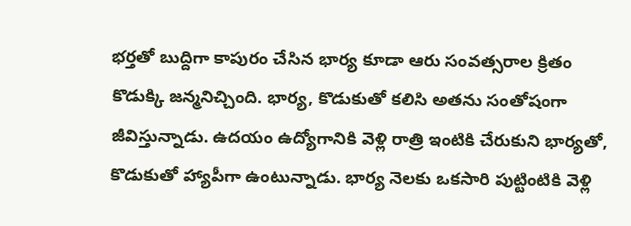భర్తతో బుద్దిగా కాపురం చేసిన భార్య కూడా ఆరు సంవత్సరాల క్రితం కొడుక్కి జన్మనిచ్చింది. భార్య, కొడుకుతో కలిసి అతను సంతోషంగా జీవిస్తున్నాడు. ఉదయం ఉద్యోగానికి వెళ్లి రాత్రి ఇంటికి చేరుకుని భార్యతో, కొడుకుతో హ్యాపీగా ఉంటున్నాడు. భార్య నెలకు ఒకసారి పుట్టింటికి వెళ్లి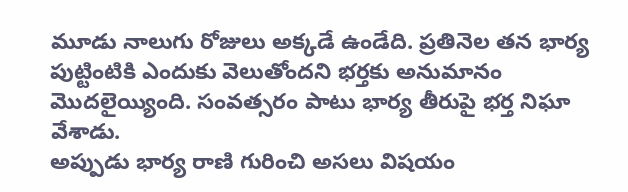మూడు నాలుగు రోజులు అక్కడే ఉండేది. ప్రతినెల తన భార్య పుట్టింటికి ఎందుకు వెలుతోందని భర్తకు అనుమానం మొదలైయ్యింది. సంవత్సరం పాటు భార్య తీరుపై భర్త నిఘా వేశాడు.
అప్పుడు భార్య రాణి గురించి అసలు విషయం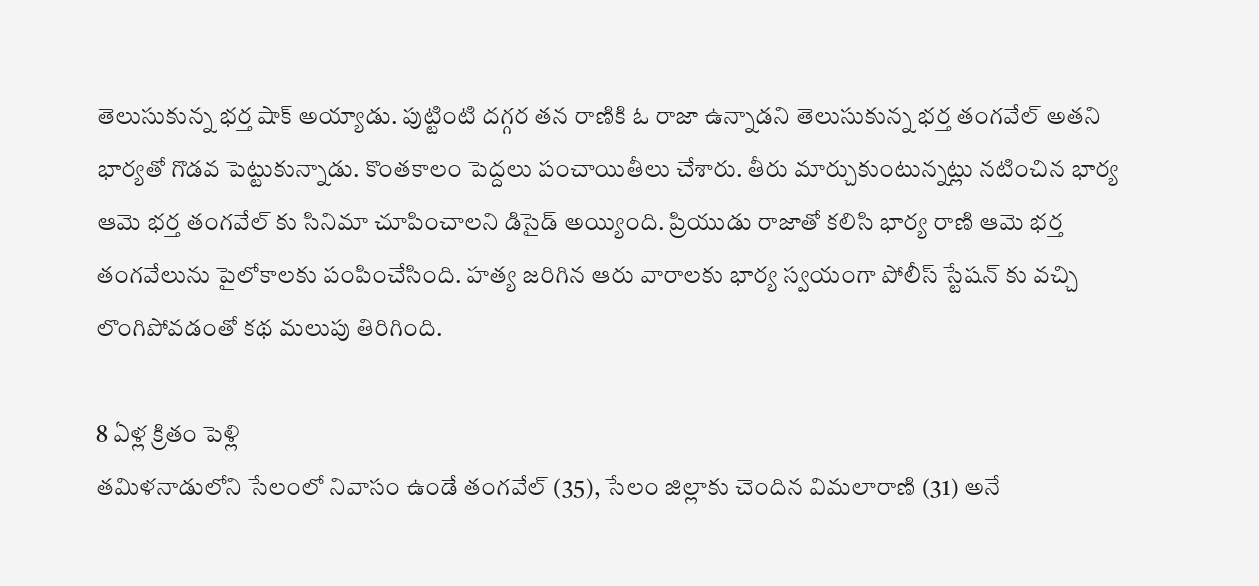తెలుసుకున్న భర్త షాక్ అయ్యాడు. పుట్టింటి దగ్గర తన రాణికి ఓ రాజా ఉన్నాడని తెలుసుకున్న భర్త తంగవేల్ అతని భార్యతో గొడవ పెట్టుకున్నాడు. కొంతకాలం పెద్దలు పంచాయితీలు చేశారు. తీరు మార్చుకుంటున్నట్లు నటించిన భార్య ఆమె భర్త తంగవేల్ కు సినిమా చూపించాలని డిసైడ్ అయ్యింది. ప్రియుడు రాజాతో కలిసి భార్య రాణి ఆమె భర్త తంగవేలును పైలోకాలకు పంపించేసింది. హత్య జరిగిన ఆరు వారాలకు భార్య స్వయంగా పోలీస్ స్టేషన్ కు వచ్చి లొంగిపోవడంతో కథ మలుపు తిరిగింది.

8 ఏళ్ల క్రితం పెళ్లి
తమిళనాడులోని సేలంలో నివాసం ఉండే తంగవేల్ (35), సేలం జిల్లాకు చెందిన విమలారాణి (31) అనే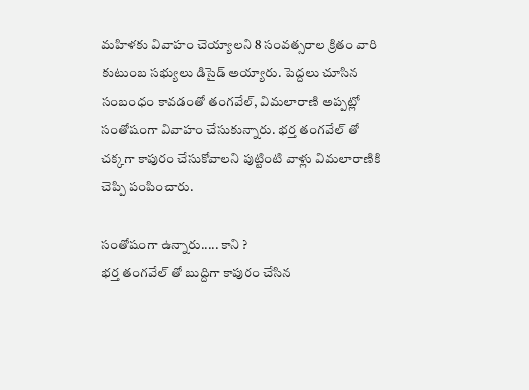మహిళకు వివాహం చెయ్యాలని 8 సంవత్సరాల క్రితం వారి కుటుంబ సభ్యులు డిసైడ్ అయ్యారు. పెద్దలు చూసిన సంబంధం కావడంతో తంగవేల్, విమలారాణి అప్పట్లో సంతోషంగా వివాహం చేసుకున్నారు. భర్త తంగవేల్ తో చక్కగా కాపురం చేసుకోవాలని పుట్టింటి వాళ్లు విమలారాణికి చెప్పి పంపించారు.

సంతోషంగా ఉన్నారు..... కాని ?
భర్త తంగవేల్ తో బుద్దిగా కాపురం చేసిన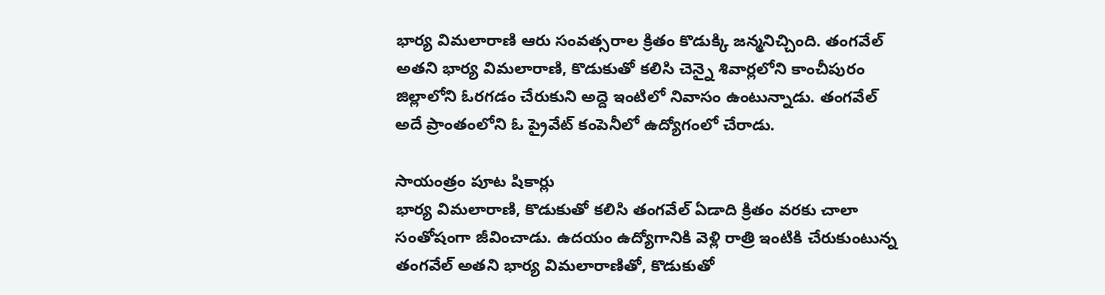భార్య విమలారాణి ఆరు సంవత్సరాల క్రితం కొడుక్కి జన్మనిచ్చింది. తంగవేల్ అతని భార్య విమలారాణి, కొడుకుతో కలిసి చెన్నై శివార్లలోని కాంచీపురం జిల్లాలోని ఓరగడం చేరుకుని అద్దె ఇంటిలో నివాసం ఉంటున్నాడు. తంగవేల్ అదే ప్రాంతంలోని ఓ ప్రైవేట్ కంపెనీలో ఉద్యోగంలో చేరాడు.

సాయంత్రం పూట షికార్లు
భార్య విమలారాణి, కొడుకుతో కలిసి తంగవేల్ ఏడాది క్రితం వరకు చాలా సంతోషంగా జీవించాడు. ఉదయం ఉద్యోగానికి వెళ్లి రాత్రి ఇంటికి చేరుకుంటున్న తంగవేల్ అతని భార్య విమలారాణితో, కొడుకుతో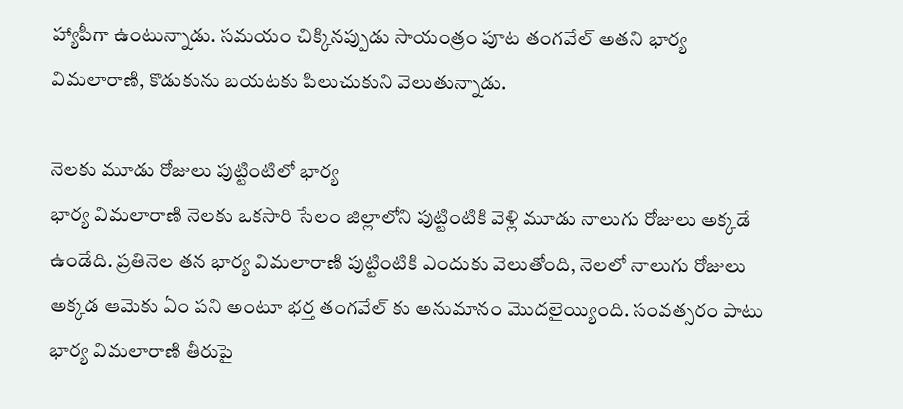హ్యాపీగా ఉంటున్నాడు. సమయం చిక్కినప్పుడు సాయంత్రం పూట తంగవేల్ అతని భార్య విమలారాణి, కొడుకును బయటకు పిలుచుకుని వెలుతున్నాడు.

నెలకు మూడు రోజులు పుట్టింటిలో భార్య
భార్య విమలారాణి నెలకు ఒకసారి సేలం జిల్లాలోని పుట్టింటికి వెళ్లి మూడు నాలుగు రోజులు అక్కడే ఉండేది. ప్రతినెల తన భార్య విమలారాణి పుట్టింటికి ఎందుకు వెలుతోంది, నెలలో నాలుగు రోజులు అక్కడ ఆమెకు ఏం పని అంటూ భర్త తంగవేల్ కు అనుమానం మొదలైయ్యింది. సంవత్సరం పాటు భార్య విమలారాణి తీరుపై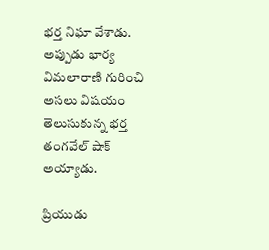భర్త నిఘా వేశాడు. అప్పుడు భార్య విమలారాణి గురించి అసలు విషయం తెలుసుకున్న భర్త తంగవేల్ షాక్ అయ్యాడు.

ప్రియుడు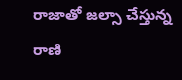రాజాతో జల్సా చేస్తున్న రాణి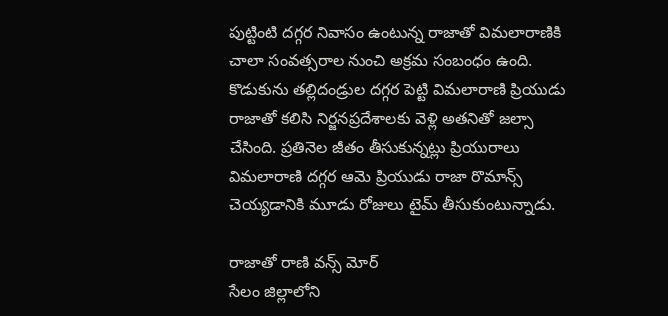పుట్టింటి దగ్గర నివాసం ఉంటున్న రాజాతో విమలారాణికి చాలా సంవత్సరాల నుంచి అక్రమ సంబంధం ఉంది. కొడుకును తల్లిదండ్రుల దగ్గర పెట్టి విమలారాణి ప్రియుడు రాజాతో కలిసి నిర్జనప్రదేశాలకు వెళ్లి అతనితో జల్సా చేసింది. ప్రతినెల జీతం తీసుకున్నట్లు ప్రియురాలు విమలారాణి దగ్గర ఆమె ప్రియుడు రాజా రొమాన్స్ చెయ్యడానికి మూడు రోజులు టైమ్ తీసుకుంటున్నాడు.

రాజాతో రాణి వన్స్ మోర్
సేలం జిల్లాలోని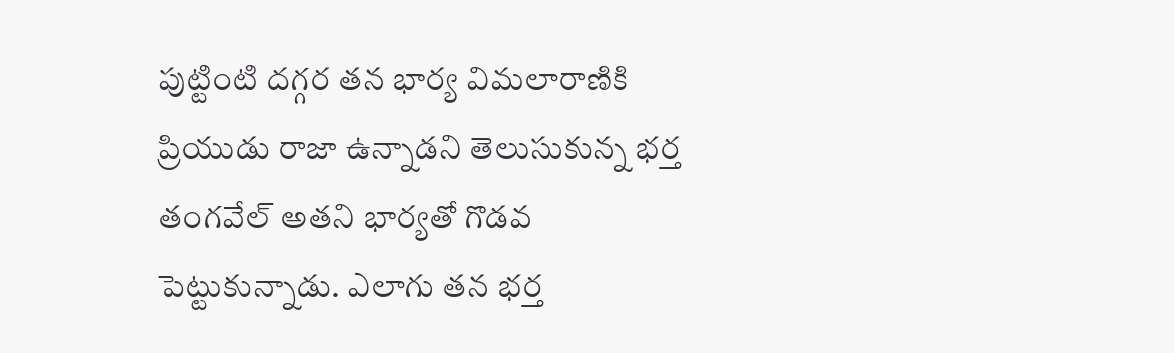పుట్టింటి దగ్గర తన భార్య విమలారాణికి ప్రియుడు రాజా ఉన్నాడని తెలుసుకున్న భర్త తంగవేల్ అతని భార్యతో గొడవ పెట్టుకున్నాడు. ఎలాగు తన భర్త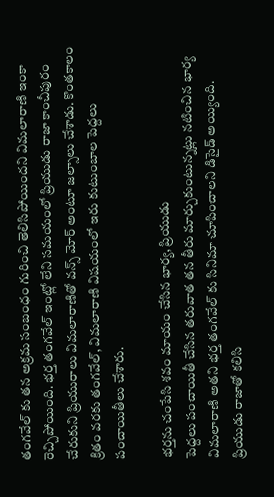తంగవేల్ కు తన అక్రమ సంబంధం గురించి తెలిసిపోయిందని విమలారాణి ఇంకా రెచ్చిపోయింది. భర్త తంగవేల్ ఇంట్లో లేని సమయంలో ప్రియుడు రాజా కాంచీపురం చేరుకుని ప్రియురాలు విమలారాణితో వన్స్ మోర్ అంటూ జల్సాలు చేశాడు. కొంతకాలం క్రితం వరకు తంగవేల్, విమలారాణి విషయంలో ఇరు కుటుంబాల పెద్దలు పంచాయితీలు చేశారు.

భర్తను చంపేసి శవం మాయం చేసిన భార్య, ప్రియుడు
పెద్దలు పంచాయితీ చేసిన తరువాత తన తీరు మార్చుకుంటున్నట్లు నటించిన భార్య విమలారాణి అతని భర్త తంగవేల్ కు సినిమా చూపించాలని డిసైడ్ అయ్యింది. ప్రియుడు రాజాతో కలిసి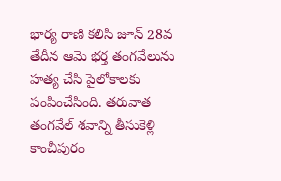భార్య రాణి కలిసి జూన్ 28వ తేదీన ఆమె భర్త తంగవేలును హత్య చేసి పైలోకాలకు పంపించేసింది. తరువాత తంగవేల్ శవాన్ని తీసుకెళ్లి కాంచీపురం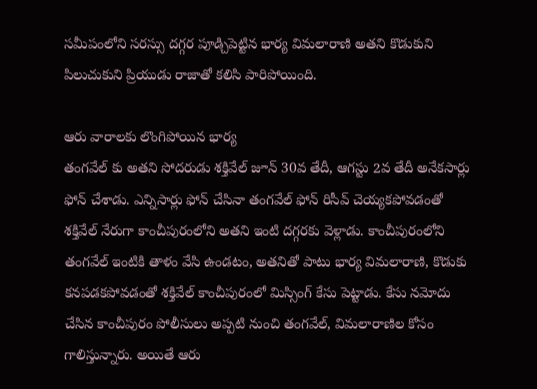సమీపంలోని సరస్సు దగ్గర పూడ్చిపెట్టిన భార్య విమలారాణి అతని కొడుకుని పిలుచుకుని ప్రియుడు రాజాతో కలిసి పారిపోయింది.

ఆరు వారాలకు లొంగిపోయిన భార్య
తంగవేల్ కు అతని సోదరుడు శక్తివేల్ జూన్ 30వ తేదీ, ఆగస్టు 2వ తేదీ అనేకసార్లు ఫోన్ చేశాడు. ఎన్నిసార్లు ఫోన్ చేసినా తంగవేల్ ఫోన్ రిసీవ్ చెయ్యకపోవడంతో శక్తివేల్ నేరుగా కాంచీపురంలోని అతని ఇంటి దగ్గరకు వెళ్లాడు. కాంచీపురంలోని తంగవేల్ ఇంటికి తాళం వేసి ఉండటం, అతనితో పాటు భార్య విమలారాణి, కొడుకు కనపడకపోవడంతో శక్తివేల్ కాంచీపురంలో మిస్సింగ్ కేసు పెట్టాడు. కేసు నమోదు చేసిన కాంచీపురం పోలీసులు అప్పటి నుంచి తంగవేల్, విమలారాణిల కోసం గాలిస్తున్నారు. అయితే ఆరు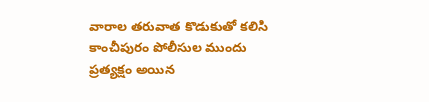వారాల తరువాత కొడుకుతో కలిసి కాంచీపురం పోలీసుల ముందు ప్రత్యక్షం అయిన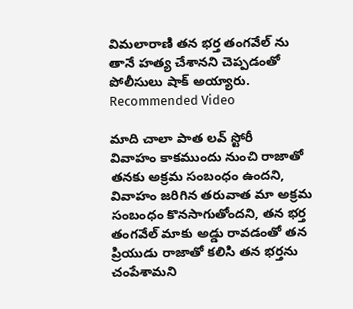విమలారాణి తన భర్త తంగవేల్ ను తానే హత్య చేశానని చెప్పడంతో పోలీసులు షాక్ అయ్యారు.
Recommended Video

మాది చాలా పాత లవ్ స్టోరీ
వివాహం కాకముందు నుంచి రాజాతో తనకు అక్రమ సంబంధం ఉందని, వివాహం జరిగిన తరువాత మా అక్రమ సంబంధం కొనసాగుతోందని, తన భర్త తంగవేల్ మాకు అడ్డు రావడంతో తన ప్రియుడు రాజాతో కలిసి తన భర్తను చంపేశామని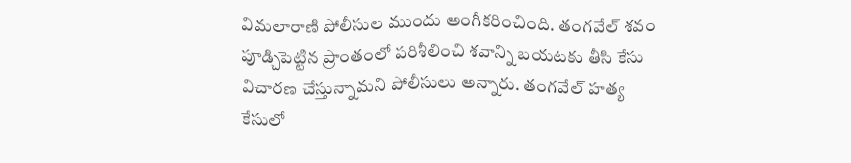విమలారాణి పోలీసుల ముందు అంగీకరించింది. తంగవేల్ శవం పూడ్చిపెట్టిన ప్రాంతంలో పరిశీలించి శవాన్ని బయటకు తీసి కేసు విచారణ చేస్తున్నామని పోలీసులు అన్నారు. తంగవేల్ హత్య కేసులో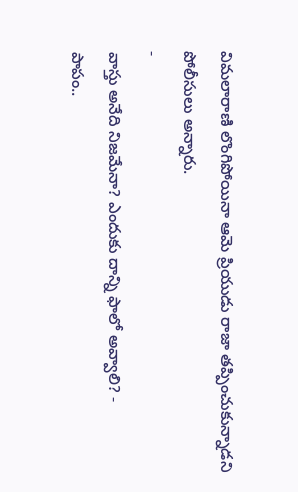విమలారాణి లొంగిపోయినా ఆమె ప్రియుడు రాజా తప్పించుకున్నాడని పోలీసులు అన్నారు.
-
వాస్తు అనేది నిజమేనా? ఎందుకు దాన్ని ఫాలో అవ్వాలి? -
పాపం..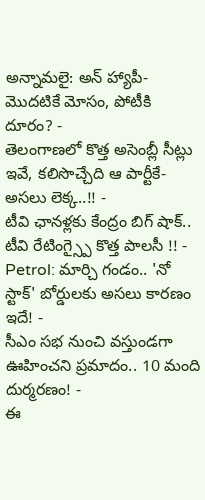అన్నామలై: అన్ హ్యాపీ- మొదటికే మోసం, పోటీకి దూరం? -
తెలంగాణలో కొత్త అసెంబ్లీ సీట్లు ఇవే, కలిసొచ్చేది ఆ పార్టీకే- అసలు లెక్క..!! -
టీవి ఛానళ్లకు కేంద్రం బిగ్ షాక్.. టీవి రేటింగ్స్పై కొత్త పాలసీ !! -
Petrol: మార్చి గండం.. 'నో స్టాక్' బోర్డులకు అసలు కారణం ఇదే! -
సీఎం సభ నుంచి వస్తుండగా ఊహించని ప్రమాదం.. 10 మంది దుర్మరణం! -
ఈ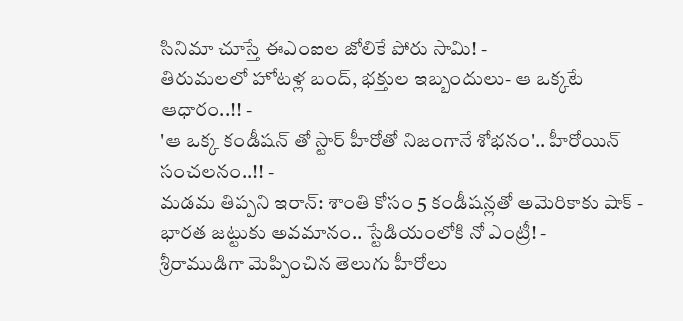సినిమా చూస్తే ఈఎంఐల జోలికే పోరు సామి! -
తిరుమలలో హోటళ్ల బంద్, భక్తుల ఇబ్బందులు- ఆ ఒక్కటే ఆధారం..!! -
'ఆ ఒక్క కండీషన్ తో స్టార్ హీరోతో నిజంగానే శోభనం'.. హీరోయిన్ సంచలనం..!! -
మడమ తిప్పని ఇరాన్: శాంతి కోసం 5 కండీషన్లతో అమెరికాకు షాక్ -
భారత జట్టుకు అవమానం.. స్టేడియంలోకి నో ఎంట్రీ! -
శ్రీరాముడిగా మెప్పించిన తెలుగు హీరోలు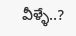వీళ్ళే..?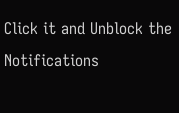Click it and Unblock the Notifications